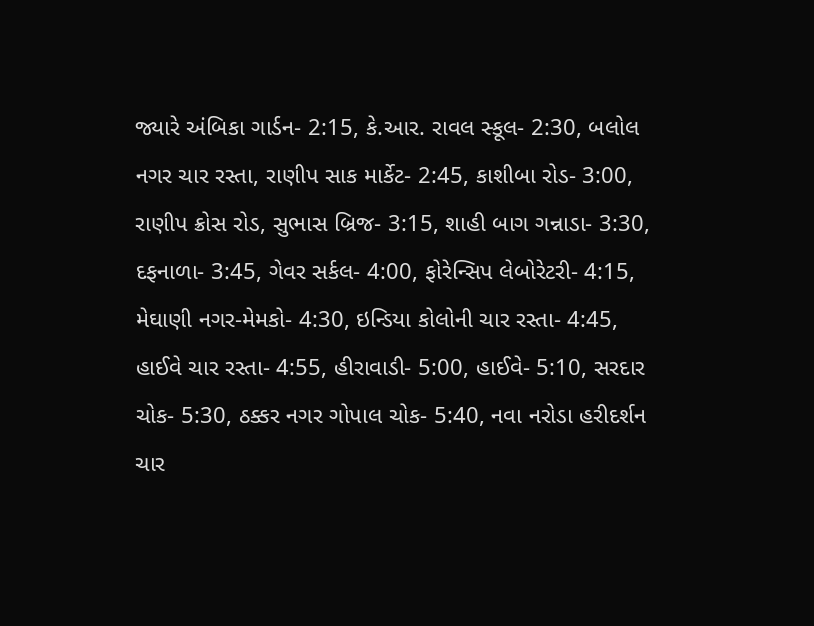જ્યારે અંબિકા ગાર્ડન- 2:15, કે.આર. રાવલ સ્કૂલ- 2:30, બલોલ નગર ચાર રસ્તા, રાણીપ સાક માર્કેટ- 2:45, કાશીબા રોડ- 3:00, રાણીપ ક્રોસ રોડ, સુભાસ બ્રિજ- 3:15, શાહી બાગ ગન્નાડા- 3:30, દફનાળા- 3:45, ગેવર સર્કલ- 4:00, ફોરેન્સિપ લેબોરેટરી- 4:15, મેઘાણી નગર-મેમકો- 4:30, ઇન્ડિયા કોલોની ચાર રસ્તા- 4:45, હાઈવે ચાર રસ્તા- 4:55, હીરાવાડી- 5:00, હાઈવે- 5:10, સરદાર ચોક- 5:30, ઠક્કર નગર ગોપાલ ચોક- 5:40, નવા નરોડા હરીદર્શન ચાર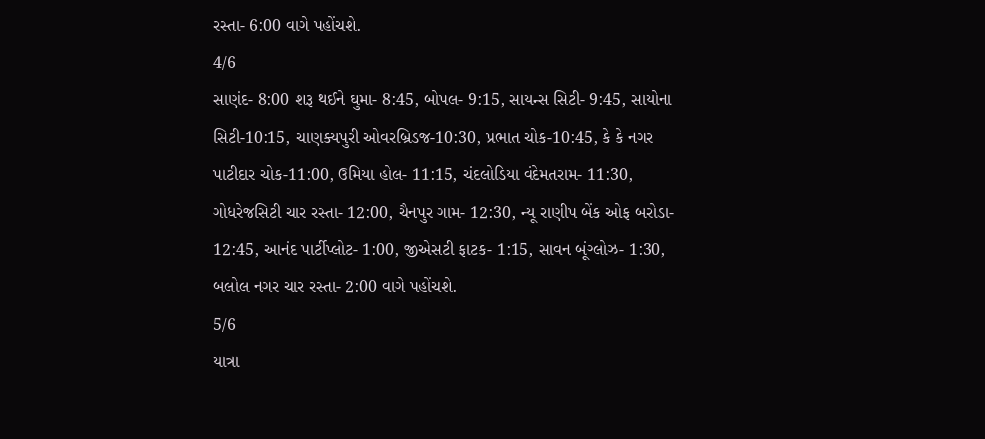રસ્તા- 6:00 વાગે પહોંચશે.
4/6
સાણંદ- 8:00 શરૂ થઈને ઘુમા- 8:45, બોપલ- 9:15, સાયન્સ સિટી- 9:45, સાયોના સિટી-10:15, ચાણક્યપુરી ઓવરબ્રિડજ-10:30, પ્રભાત ચોક-10:45, કે કે નગર પાટીદાર ચોક-11:00, ઉમિયા હોલ- 11:15, ચંદલોડિયા વંદેમતરામ- 11:30, ગોધરેજસિટી ચાર રસ્તા- 12:00, ચૈનપુર ગામ- 12:30, ન્યૂ રાણીપ બેંક ઓફ બરોડા- 12:45, આનંદ પાર્ટીપ્લોટ- 1:00, જીએસટી ફાટક- 1:15, સાવન બૂંગ્લોઝ- 1:30, બલોલ નગર ચાર રસ્તા- 2:00 વાગે પહોંચશે.
5/6
યાત્રા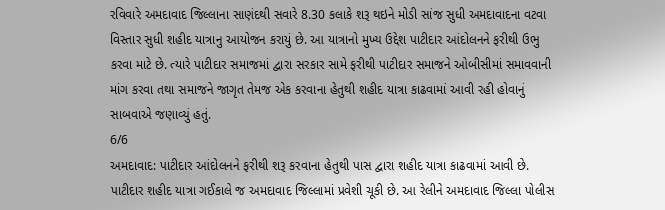રવિવારે અમદાવાદ જિલ્લાના સાણંદથી સવારે 8.30 કલાકે શરૂ થઇને મોડી સાંજ સુધી અમદાવાદના વટવા વિસ્તાર સુધી શહીદ યાત્રાનુ આયોજન કરાયું છે. આ યાત્રાનો મુખ્ય ઉદ્દેશ પાટીદાર આંદોલનને ફરીથી ઉભુ કરવા માટે છે. ત્યારે પાટીદાર સમાજમાં દ્વારા સરકાર સામે ફરીથી પાટીદાર સમાજને ઓબીસીમાં સમાવવાની માંગ કરવા તથા સમાજને જાગૃત તેમજ એક કરવાના હેતુથી શહીદ યાત્રા કાઢવામાં આવી રહી હોવાનું સાબવાએ જણાવ્યું હતું.
6/6
અમદાવાદ: પાટીદાર આંદોલનને ફરીથી શરૂ કરવાના હેતુથી પાસ દ્વારા શહીદ યાત્રા કાઢવામાં આવી છે. પાટીદાર શહીદ યાત્રા ગઈકાલે જ અમદાવાદ જિલ્લામાં પ્રવેશી ચૂકી છે. આ રેલીને અમદાવાદ જિલ્લા પોલીસ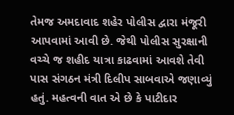તેમજ અમદાવાદ શહેર પોલીસ દ્વારા મંજૂરી આપવામાં આવી છે. જેથી પોલીસ સુરક્ષાની વચ્ચે જ શહીદ યાત્રા કાઢવામાં આવશે તેવી પાસ સંગઠન મંત્રી દિલીપ સાબવાએ જણાવ્યું હતું. મહત્વની વાત એ છે કે પાટીદાર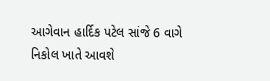આગેવાન હાર્દિક પટેલ સાંજે 6 વાગે નિકોલ ખાતે આવશે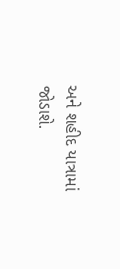અને શહીદ યાત્રામાં જોડાશે.